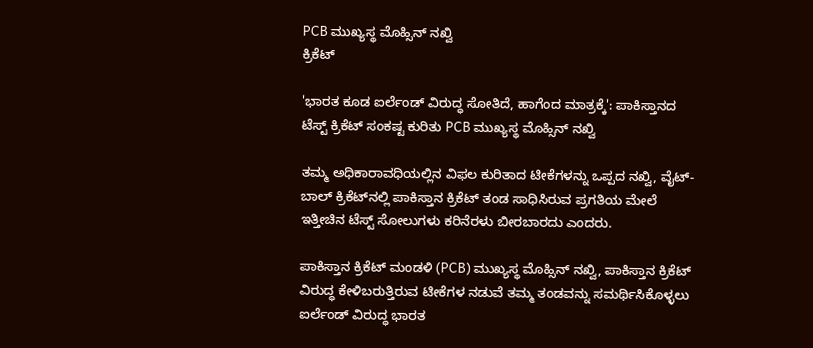PCB ಮುಖ್ಯಸ್ಥ ಮೊಹ್ಸಿನ್ ನಖ್ವಿ
ಕ್ರಿಕೆಟ್

'ಭಾರತ ಕೂಡ ಐರ್ಲೆಂಡ್ ವಿರುದ್ಧ ಸೋತಿದೆ, ಹಾಗೆಂದ ಮಾತ್ರಕ್ಕೆ': ಪಾಕಿಸ್ತಾನದ ಟೆಸ್ಟ್ ಕ್ರಿಕೆಟ್ ಸಂಕಷ್ಟ ಕುರಿತು PCB ಮುಖ್ಯಸ್ಥ ಮೊಹ್ಸಿನ್ ನಖ್ವಿ

ತಮ್ಮ ಅಧಿಕಾರಾವಧಿಯಲ್ಲಿನ ವಿಫಲ ಕುರಿತಾದ ಟೀಕೆಗಳನ್ನು ಒಪ್ಪದ ನಖ್ವಿ, ವೈಟ್-ಬಾಲ್ ಕ್ರಿಕೆಟ್‌ನಲ್ಲಿ ಪಾಕಿಸ್ತಾನ ಕ್ರಿಕೆಟ್ ತಂಡ ಸಾಧಿಸಿರುವ ಪ್ರಗತಿಯ ಮೇಲೆ ಇತ್ತೀಚಿನ ಟೆಸ್ಟ್ ಸೋಲುಗಳು ಕರಿನೆರಳು ಬೀರಬಾರದು ಎಂದರು.

ಪಾಕಿಸ್ತಾನ ಕ್ರಿಕೆಟ್ ಮಂಡಳಿ (PCB) ಮುಖ್ಯಸ್ಥ ಮೊಹ್ಸಿನ್ ನಖ್ವಿ, ಪಾಕಿಸ್ತಾನ ಕ್ರಿಕೆಟ್ ವಿರುದ್ಧ ಕೇಳಿಬರುತ್ತಿರುವ ಟೀಕೆಗಳ ನಡುವೆ ತಮ್ಮ ತಂಡವನ್ನು ಸಮರ್ಥಿಸಿಕೊಳ್ಳಲು ಐರ್ಲೆಂಡ್ ವಿರುದ್ಧ ಭಾರತ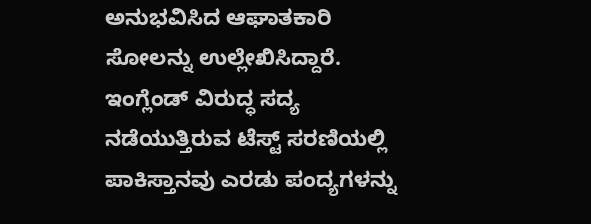ಅನುಭವಿಸಿದ ಆಘಾತಕಾರಿ ಸೋಲನ್ನು ಉಲ್ಲೇಖಿಸಿದ್ದಾರೆ. ಇಂಗ್ಲೆಂಡ್ ವಿರುದ್ಧ ಸದ್ಯ ನಡೆಯುತ್ತಿರುವ ಟೆಸ್ಟ್ ಸರಣಿಯಲ್ಲಿ ಪಾಕಿಸ್ತಾನವು ಎರಡು ಪಂದ್ಯಗಳನ್ನು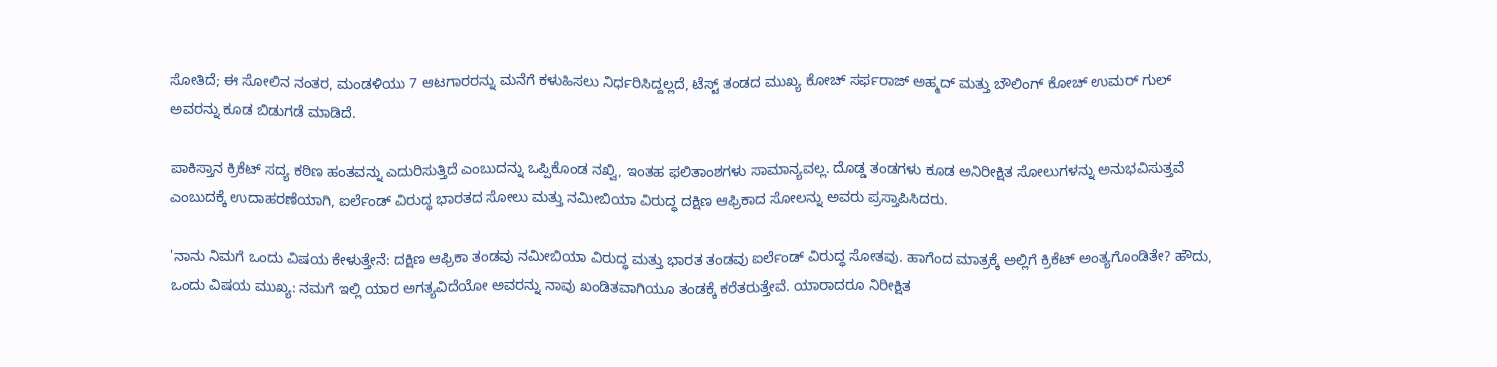ಸೋತಿದೆ; ಈ ಸೋಲಿನ ನಂತರ, ಮಂಡಳಿಯು 7 ಆಟಗಾರರನ್ನು ಮನೆಗೆ ಕಳುಹಿಸಲು ನಿರ್ಧರಿಸಿದ್ದಲ್ಲದೆ, ಟೆಸ್ಟ್ ತಂಡದ ಮುಖ್ಯ ಕೋಚ್ ಸರ್ಫರಾಜ್ ಅಹ್ಮದ್ ಮತ್ತು ಬೌಲಿಂಗ್ ಕೋಚ್ ಉಮರ್ ಗುಲ್ ಅವರನ್ನು ಕೂಡ ಬಿಡುಗಡೆ ಮಾಡಿದೆ.

ಪಾಕಿಸ್ತಾನ ಕ್ರಿಕೆಟ್ ಸದ್ಯ ಕಠಿಣ ಹಂತವನ್ನು ಎದುರಿಸುತ್ತಿದೆ ಎಂಬುದನ್ನು ಒಪ್ಪಿಕೊಂಡ ನಖ್ವಿ, ಇಂತಹ ಫಲಿತಾಂಶಗಳು ಸಾಮಾನ್ಯವಲ್ಲ. ದೊಡ್ಡ ತಂಡಗಳು ಕೂಡ ಅನಿರೀಕ್ಷಿತ ಸೋಲುಗಳನ್ನು ಅನುಭವಿಸುತ್ತವೆ ಎಂಬುದಕ್ಕೆ ಉದಾಹರಣೆಯಾಗಿ, ಐರ್ಲೆಂಡ್ ವಿರುದ್ಧ ಭಾರತದ ಸೋಲು ಮತ್ತು ನಮೀಬಿಯಾ ವಿರುದ್ಧ ದಕ್ಷಿಣ ಆಫ್ರಿಕಾದ ಸೋಲನ್ನು ಅವರು ಪ್ರಸ್ತಾಪಿಸಿದರು.

'ನಾನು ನಿಮಗೆ ಒಂದು ವಿಷಯ ಕೇಳುತ್ತೇನೆ: ದಕ್ಷಿಣ ಆಫ್ರಿಕಾ ತಂಡವು ನಮೀಬಿಯಾ ವಿರುದ್ಧ ಮತ್ತು ಭಾರತ ತಂಡವು ಐರ್ಲೆಂಡ್ ವಿರುದ್ಧ ಸೋತವು. ಹಾಗೆಂದ ಮಾತ್ರಕ್ಕೆ ಅಲ್ಲಿಗೆ ಕ್ರಿಕೆಟ್ ಅಂತ್ಯಗೊಂಡಿತೇ? ಹೌದು, ಒಂದು ವಿಷಯ ಮುಖ್ಯ: ನಮಗೆ ಇಲ್ಲಿ ಯಾರ ಅಗತ್ಯವಿದೆಯೋ ಅವರನ್ನು ನಾವು ಖಂಡಿತವಾಗಿಯೂ ತಂಡಕ್ಕೆ ಕರೆತರುತ್ತೇವೆ. ಯಾರಾದರೂ ನಿರೀಕ್ಷಿತ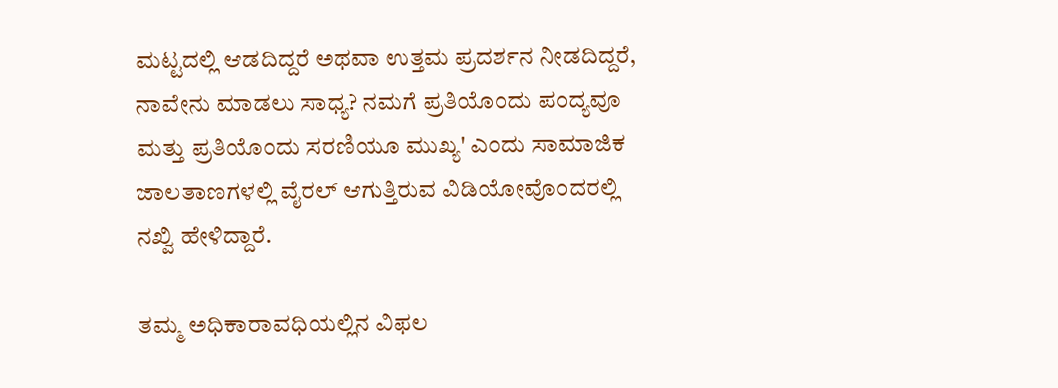ಮಟ್ಟದಲ್ಲಿ ಆಡದಿದ್ದರೆ ಅಥವಾ ಉತ್ತಮ ಪ್ರದರ್ಶನ ನೀಡದಿದ್ದರೆ, ನಾವೇನು ಮಾಡಲು ಸಾಧ್ಯ? ನಮಗೆ ಪ್ರತಿಯೊಂದು ಪಂದ್ಯವೂ ಮತ್ತು ಪ್ರತಿಯೊಂದು ಸರಣಿಯೂ ಮುಖ್ಯ' ಎಂದು ಸಾಮಾಜಿಕ ಜಾಲತಾಣಗಳಲ್ಲಿ ವೈರಲ್ ಆಗುತ್ತಿರುವ ವಿಡಿಯೋವೊಂದರಲ್ಲಿ ನಖ್ವಿ ಹೇಳಿದ್ದಾರೆ.

ತಮ್ಮ ಅಧಿಕಾರಾವಧಿಯಲ್ಲಿನ ವಿಫಲ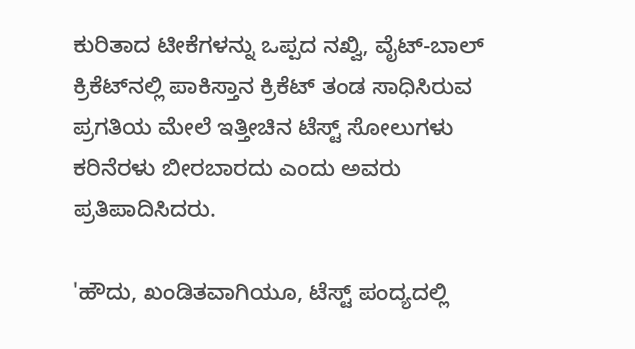ಕುರಿತಾದ ಟೀಕೆಗಳನ್ನು ಒಪ್ಪದ ನಖ್ವಿ, ವೈಟ್-ಬಾಲ್ ಕ್ರಿಕೆಟ್‌ನಲ್ಲಿ ಪಾಕಿಸ್ತಾನ ಕ್ರಿಕೆಟ್ ತಂಡ ಸಾಧಿಸಿರುವ ಪ್ರಗತಿಯ ಮೇಲೆ ಇತ್ತೀಚಿನ ಟೆಸ್ಟ್ ಸೋಲುಗಳು ಕರಿನೆರಳು ಬೀರಬಾರದು ಎಂದು ಅವರು ಪ್ರತಿಪಾದಿಸಿದರು.

'ಹೌದು, ಖಂಡಿತವಾಗಿಯೂ, ಟೆಸ್ಟ್ ಪಂದ್ಯದಲ್ಲಿ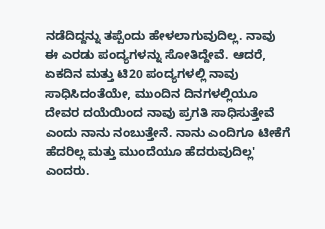ನಡೆದಿದ್ದನ್ನು ತಪ್ಪೆಂದು ಹೇಳಲಾಗುವುದಿಲ್ಲ. ನಾವು ಈ ಎರಡು ಪಂದ್ಯಗಳನ್ನು ಸೋತಿದ್ದೇವೆ. ಆದರೆ, ಏಕದಿನ ಮತ್ತು ಟಿ20 ಪಂದ್ಯಗಳಲ್ಲಿ ನಾವು ಸಾಧಿಸಿದಂತೆಯೇ, ಮುಂದಿನ ದಿನಗಳಲ್ಲಿಯೂ ದೇವರ ದಯೆಯಿಂದ ನಾವು ಪ್ರಗತಿ ಸಾಧಿಸುತ್ತೇವೆ ಎಂದು ನಾನು ನಂಬುತ್ತೇನೆ. ನಾನು ಎಂದಿಗೂ ಟೀಕೆಗೆ ಹೆದರಿಲ್ಲ ಮತ್ತು ಮುಂದೆಯೂ ಹೆದರುವುದಿಲ್ಲ' ಎಂದರು.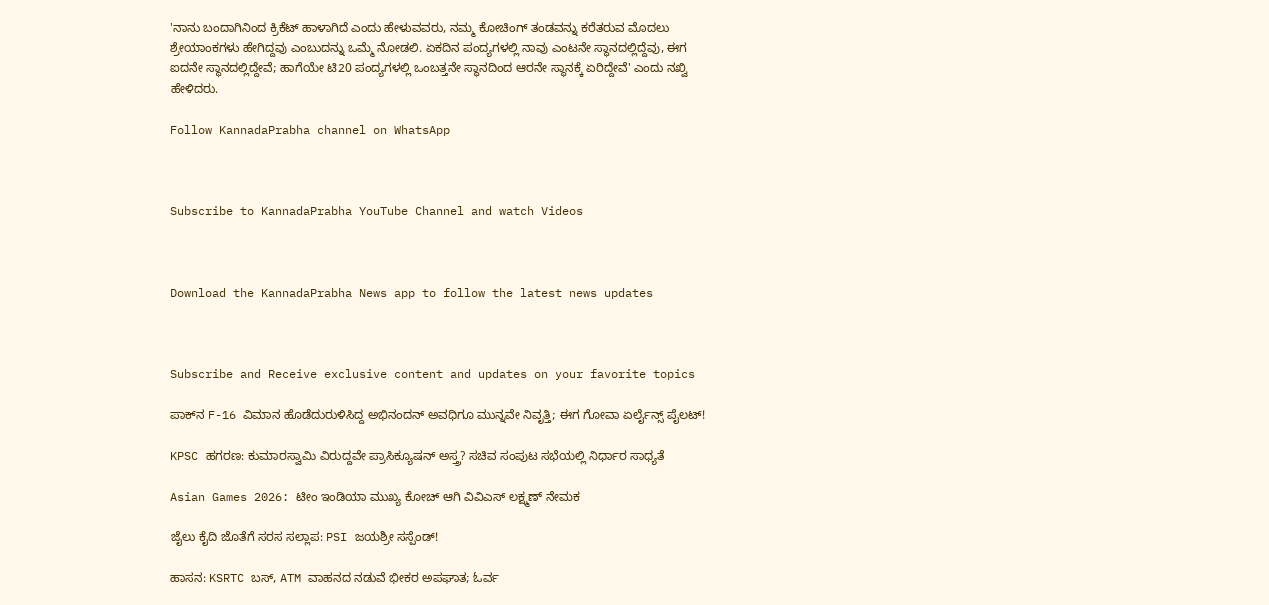'ನಾನು ಬಂದಾಗಿನಿಂದ ಕ್ರಿಕೆಟ್ ಹಾಳಾಗಿದೆ ಎಂದು ಹೇಳುವವರು, ನಮ್ಮ ಕೋಚಿಂಗ್ ತಂಡವನ್ನು ಕರೆತರುವ ಮೊದಲು ಶ್ರೇಯಾಂಕಗಳು ಹೇಗಿದ್ದವು ಎಂಬುದನ್ನು ಒಮ್ಮೆ ನೋಡಲಿ. ಏಕದಿನ ಪಂದ್ಯಗಳಲ್ಲಿ ನಾವು ಎಂಟನೇ ಸ್ಥಾನದಲ್ಲಿದ್ದೆವು, ಈಗ ಐದನೇ ಸ್ಥಾನದಲ್ಲಿದ್ದೇವೆ; ಹಾಗೆಯೇ ಟಿ20 ಪಂದ್ಯಗಳಲ್ಲಿ ಒಂಬತ್ತನೇ ಸ್ಥಾನದಿಂದ ಆರನೇ ಸ್ಥಾನಕ್ಕೆ ಏರಿದ್ದೇವೆ' ಎಂದು ನಖ್ವಿ ಹೇಳಿದರು.

Follow KannadaPrabha channel on WhatsApp



Subscribe to KannadaPrabha YouTube Channel and watch Videos



Download the KannadaPrabha News app to follow the latest news updates



Subscribe and Receive exclusive content and updates on your favorite topics

ಪಾಕ್‌ನ F-16 ವಿಮಾನ ಹೊಡೆದುರುಳಿಸಿದ್ದ ಅಭಿನಂದನ್ ಅವಧಿಗೂ ಮುನ್ನವೇ ನಿವೃತ್ತಿ; ಈಗ ಗೋವಾ ಏರ್ಲೈನ್ಸ್ ಪೈಲಟ್!

KPSC ಹಗರಣ: ಕುಮಾರಸ್ವಾಮಿ ವಿರುದ್ದವೇ ಪ್ರಾಸಿಕ್ಯೂಷನ್ ಅಸ್ತ್ರ? ಸಚಿವ ಸಂಪುಟ ಸಭೆಯಲ್ಲಿ ನಿರ್ಧಾರ ಸಾಧ್ಯತೆ

Asian Games 2026: ಟೀಂ ಇಂಡಿಯಾ ಮುಖ್ಯ ಕೋಚ್ ಆಗಿ ವಿವಿಎಸ್ ಲಕ್ಷ್ಮಣ್ ನೇಮಕ

ಜೈಲು ಕೈದಿ ಜೊತೆಗೆ ಸರಸ ಸಲ್ಲಾಪ: PSI ಜಯಶ್ರೀ ಸಸ್ಪೆಂಡ್!

ಹಾಸನ: KSRTC ಬಸ್, ATM ವಾಹನದ ನಡುವೆ ಭೀಕರ ಅಪಘಾತ; ಓರ್ವ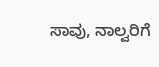ಸಾವು, ನಾಲ್ವರಿಗೆ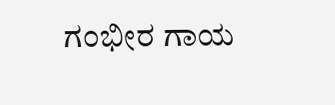ಗಂಭೀರ ಗಾಯ